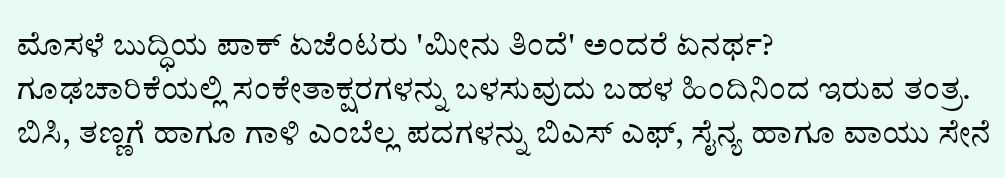ಮೊಸಳೆ ಬುದ್ಧಿಯ ಪಾಕ್ ಏಜೆಂಟರು 'ಮೀನು ತಿಂದೆ' ಅಂದರೆ ಏನರ್ಥ?
ಗೂಢಚಾರಿಕೆಯಲ್ಲಿ ಸಂಕೇತಾಕ್ಷರಗಳನ್ನು ಬಳಸುವುದು ಬಹಳ ಹಿಂದಿನಿಂದ ಇರುವ ತಂತ್ರ. ಬಿಸಿ, ತಣ್ಣಗೆ ಹಾಗೂ ಗಾಳಿ ಎಂಬೆಲ್ಲ ಪದಗಳನ್ನು ಬಿಎಸ್ ಎಫ್, ಸೈನ್ಯ ಹಾಗೂ ವಾಯು ಸೇನೆ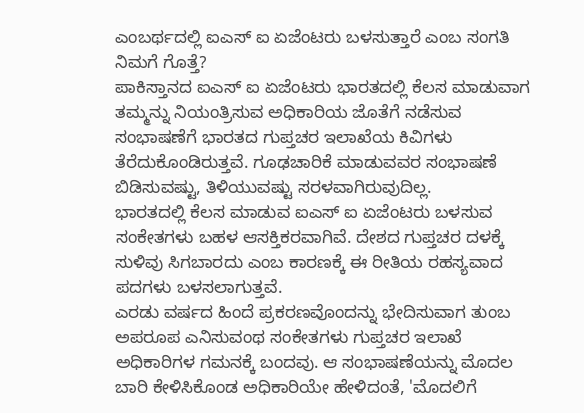ಎಂಬರ್ಥದಲ್ಲಿ ಐಎಸ್ ಐ ಏಜೆಂಟರು ಬಳಸುತ್ತಾರೆ ಎಂಬ ಸಂಗತಿ ನಿಮಗೆ ಗೊತ್ತೆ?
ಪಾಕಿಸ್ತಾನದ ಐಎಸ್ ಐ ಏಜೆಂಟರು ಭಾರತದಲ್ಲಿ ಕೆಲಸ ಮಾಡುವಾಗ ತಮ್ಮನ್ನು ನಿಯಂತ್ರಿಸುವ ಅಧಿಕಾರಿಯ ಜೊತೆಗೆ ನಡೆಸುವ ಸಂಭಾಷಣೆಗೆ ಭಾರತದ ಗುಪ್ತಚರ ಇಲಾಖೆಯ ಕಿವಿಗಳು ತೆರೆದುಕೊಂಡಿರುತ್ತವೆ. ಗೂಢಚಾರಿಕೆ ಮಾಡುವವರ ಸಂಭಾಷಣೆ ಬಿಡಿಸುವಷ್ಟು, ತಿಳಿಯುವಷ್ಟು ಸರಳವಾಗಿರುವುದಿಲ್ಲ.
ಭಾರತದಲ್ಲಿ ಕೆಲಸ ಮಾಡುವ ಐಎಸ್ ಐ ಏಜೆಂಟರು ಬಳಸುವ ಸಂಕೇತಗಳು ಬಹಳ ಆಸಕ್ತಿಕರವಾಗಿವೆ. ದೇಶದ ಗುಪ್ತಚರ ದಳಕ್ಕೆ ಸುಳಿವು ಸಿಗಬಾರದು ಎಂಬ ಕಾರಣಕ್ಕೆ ಈ ರೀತಿಯ ರಹಸ್ಯವಾದ ಪದಗಳು ಬಳಸಲಾಗುತ್ತವೆ.
ಎರಡು ವರ್ಷದ ಹಿಂದೆ ಪ್ರಕರಣವೊಂದನ್ನು ಭೇದಿಸುವಾಗ ತುಂಬ ಅಪರೂಪ ಎನಿಸುವಂಥ ಸಂಕೇತಗಳು ಗುಪ್ತಚರ ಇಲಾಖೆ ಅಧಿಕಾರಿಗಳ ಗಮನಕ್ಕೆ ಬಂದವು. ಆ ಸಂಭಾಷಣೆಯನ್ನು ಮೊದಲ ಬಾರಿ ಕೇಳಿಸಿಕೊಂಡ ಅಧಿಕಾರಿಯೇ ಹೇಳಿದಂತೆ, 'ಮೊದಲಿಗೆ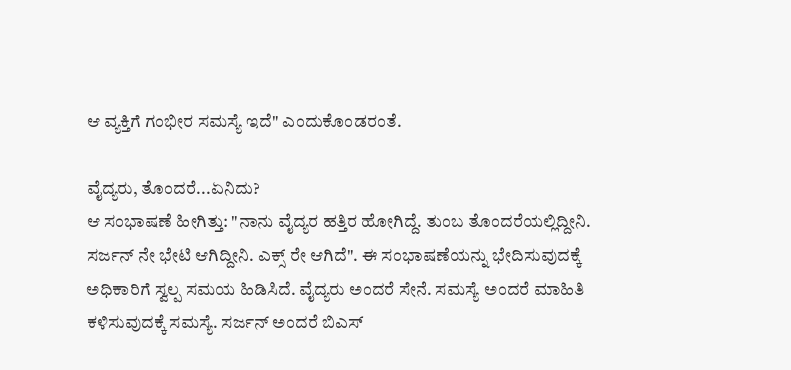ಆ ವ್ಯಕ್ತಿಗೆ ಗಂಭೀರ ಸಮಸ್ಯೆ ಇದೆ" ಎಂದುಕೊಂಡರಂತೆ.

ವೈದ್ಯರು, ತೊಂದರೆ...ಏನಿದು?
ಆ ಸಂಭಾಷಣೆ ಹೀಗಿತ್ತು: "ನಾನು ವೈದ್ಯರ ಹತ್ತಿರ ಹೋಗಿದ್ದೆ. ತುಂಬ ತೊಂದರೆಯಲ್ಲಿದ್ದೀನಿ. ಸರ್ಜನ್ ನೇ ಭೇಟಿ ಆಗಿದ್ದೀನಿ. ಎಕ್ಸ್ ರೇ ಆಗಿದೆ". ಈ ಸಂಭಾಷಣೆಯನ್ನು ಭೇದಿಸುವುದಕ್ಕೆ ಅಧಿಕಾರಿಗೆ ಸ್ವಲ್ಪ ಸಮಯ ಹಿಡಿಸಿದೆ. ವೈದ್ಯರು ಅಂದರೆ ಸೇನೆ. ಸಮಸ್ಯೆ ಅಂದರೆ ಮಾಹಿತಿ ಕಳಿಸುವುದಕ್ಕೆ ಸಮಸ್ಯೆ. ಸರ್ಜನ್ ಅಂದರೆ ಬಿಎಸ್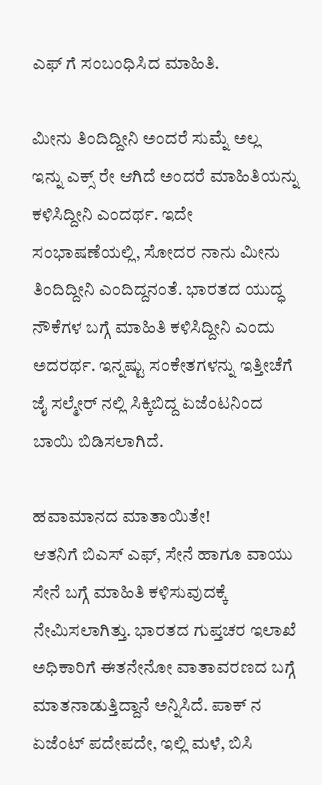ಎಫ್ ಗೆ ಸಂಬಂಧಿಸಿದ ಮಾಹಿತಿ.

ಮೀನು ತಿಂದಿದ್ದೀನಿ ಅಂದರೆ ಸುಮ್ನೆ ಅಲ್ಲ
ಇನ್ನು ಎಕ್ಸ್ ರೇ ಆಗಿದೆ ಅಂದರೆ ಮಾಹಿತಿಯನ್ನು ಕಳಿಸಿದ್ದೀನಿ ಎಂದರ್ಥ. ಇದೇ ಸಂಭಾಷಣೆಯಲ್ಲಿ, ಸೋದರ ನಾನು ಮೀನು ತಿಂದಿದ್ದೀನಿ ಎಂದಿದ್ದನಂತೆ. ಭಾರತದ ಯುದ್ಧ ನೌಕೆಗಳ ಬಗ್ಗೆ ಮಾಹಿತಿ ಕಳಿಸಿದ್ದೀನಿ ಎಂದು ಅದರರ್ಥ. ಇನ್ನಷ್ಟು ಸಂಕೇತಗಳನ್ನು ಇತ್ತೀಚೆಗೆ ಜೈ ಸಲ್ಮೇರ್ ನಲ್ಲಿ ಸಿಕ್ಕಿಬಿದ್ದ ಏಜೆಂಟನಿಂದ ಬಾಯಿ ಬಿಡಿಸಲಾಗಿದೆ.

ಹವಾಮಾನದ ಮಾತಾಯಿತೇ!
ಆತನಿಗೆ ಬಿಎಸ್ ಎಫ್, ಸೇನೆ ಹಾಗೂ ವಾಯು ಸೇನೆ ಬಗ್ಗೆ ಮಾಹಿತಿ ಕಳಿಸುವುದಕ್ಕೆ ನೇಮಿಸಲಾಗಿತ್ತು. ಭಾರತದ ಗುಪ್ತಚರ ಇಲಾಖೆ ಅಧಿಕಾರಿಗೆ ಈತನೇನೋ ವಾತಾವರಣದ ಬಗ್ಗೆ ಮಾತನಾಡುತ್ತಿದ್ದಾನೆ ಅನ್ನಿಸಿದೆ. ಪಾಕ್ ನ ಏಜೆಂಟ್ ಪದೇಪದೇ, ಇಲ್ಲಿ ಮಳೆ, ಬಿಸಿ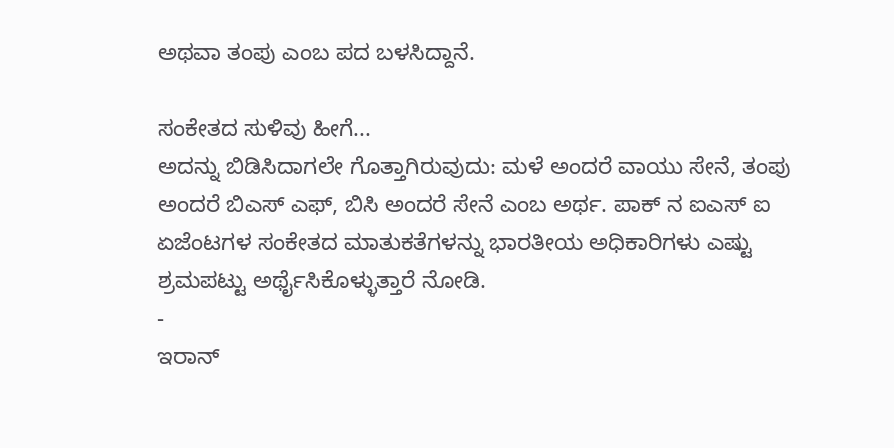ಅಥವಾ ತಂಪು ಎಂಬ ಪದ ಬಳಸಿದ್ದಾನೆ.

ಸಂಕೇತದ ಸುಳಿವು ಹೀಗೆ...
ಅದನ್ನು ಬಿಡಿಸಿದಾಗಲೇ ಗೊತ್ತಾಗಿರುವುದು: ಮಳೆ ಅಂದರೆ ವಾಯು ಸೇನೆ, ತಂಪು ಅಂದರೆ ಬಿಎಸ್ ಎಫ್, ಬಿಸಿ ಅಂದರೆ ಸೇನೆ ಎಂಬ ಅರ್ಥ. ಪಾಕ್ ನ ಐಎಸ್ ಐ ಏಜೆಂಟಗಳ ಸಂಕೇತದ ಮಾತುಕತೆಗಳನ್ನು ಭಾರತೀಯ ಅಧಿಕಾರಿಗಳು ಎಷ್ಟು ಶ್ರಮಪಟ್ಟು ಅರ್ಥೈಸಿಕೊಳ್ಳುತ್ತಾರೆ ನೋಡಿ.
-
ಇರಾನ್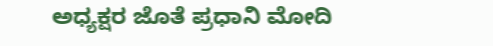ಅಧ್ಯಕ್ಷರ ಜೊತೆ ಪ್ರಧಾನಿ ಮೋದಿ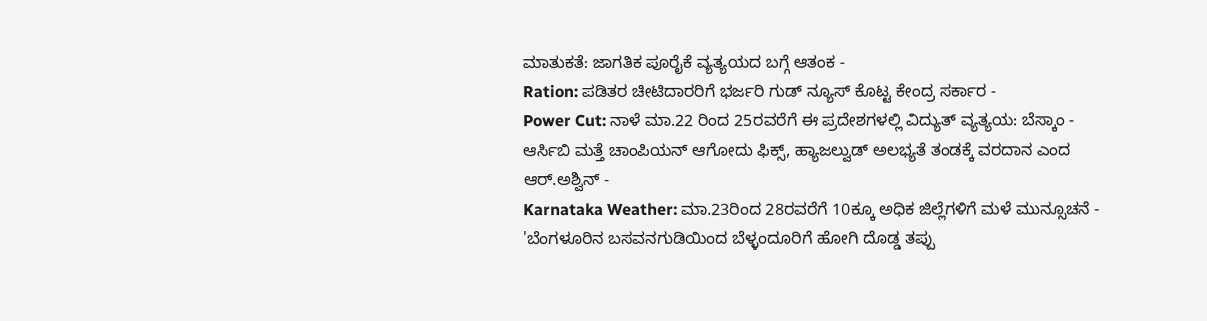ಮಾತುಕತೆ: ಜಾಗತಿಕ ಪೂರೈಕೆ ವ್ಯತ್ಯಯದ ಬಗ್ಗೆ ಆತಂಕ -
Ration: ಪಡಿತರ ಚೀಟಿದಾರರಿಗೆ ಭರ್ಜರಿ ಗುಡ್ ನ್ಯೂಸ್ ಕೊಟ್ಟ ಕೇಂದ್ರ ಸರ್ಕಾರ -
Power Cut: ನಾಳೆ ಮಾ.22 ರಿಂದ 25ರವರೆಗೆ ಈ ಪ್ರದೇಶಗಳಲ್ಲಿ ವಿದ್ಯುತ್ ವ್ಯತ್ಯಯ: ಬೆಸ್ಕಾಂ -
ಆರ್ಸಿಬಿ ಮತ್ತೆ ಚಾಂಪಿಯನ್ ಆಗೋದು ಫಿಕ್ಸ್, ಹ್ಯಾಜಲ್ವುಡ್ ಅಲಭ್ಯತೆ ತಂಡಕ್ಕೆ ವರದಾನ ಎಂದ ಆರ್.ಅಶ್ವಿನ್ -
Karnataka Weather: ಮಾ.23ರಿಂದ 28ರವರೆಗೆ 10ಕ್ಕೂ ಅಧಿಕ ಜಿಲ್ಲೆಗಳಿಗೆ ಮಳೆ ಮುನ್ಸೂಚನೆ -
'ಬೆಂಗಳೂರಿನ ಬಸವನಗುಡಿಯಿಂದ ಬೆಳ್ಳಂದೂರಿಗೆ ಹೋಗಿ ದೊಡ್ಡ ತಪ್ಪು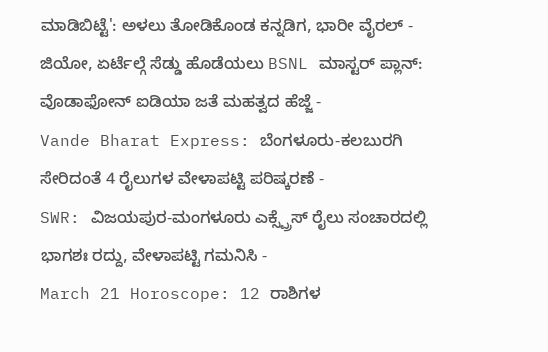ಮಾಡಿಬಿಟ್ಟೆ': ಅಳಲು ತೋಡಿಕೊಂಡ ಕನ್ನಡಿಗ, ಭಾರೀ ವೈರಲ್ -
ಜಿಯೋ, ಏರ್ಟೆಲ್ಗೆ ಸೆಡ್ಡು ಹೊಡೆಯಲು BSNL ಮಾಸ್ಟರ್ ಪ್ಲಾನ್: ವೊಡಾಫೋನ್ ಐಡಿಯಾ ಜತೆ ಮಹತ್ವದ ಹೆಜ್ಜೆ -
Vande Bharat Express: ಬೆಂಗಳೂರು-ಕಲಬುರಗಿ ಸೇರಿದಂತೆ 4 ರೈಲುಗಳ ವೇಳಾಪಟ್ಟಿ ಪರಿಷ್ಕರಣೆ -
SWR: ವಿಜಯಪುರ-ಮಂಗಳೂರು ಎಕ್ಸ್ಪ್ರೆಸ್ ರೈಲು ಸಂಚಾರದಲ್ಲಿ ಭಾಗಶಃ ರದ್ದು, ವೇಳಾಪಟ್ಟಿ ಗಮನಿಸಿ -
March 21 Horoscope: 12 ರಾಶಿಗಳ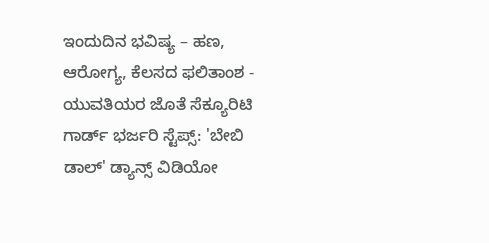ಇಂದುದಿನ ಭವಿಷ್ಯ – ಹಣ, ಆರೋಗ್ಯ, ಕೆಲಸದ ಫಲಿತಾಂಶ -
ಯುವತಿಯರ ಜೊತೆ ಸೆಕ್ಯೂರಿಟಿ ಗಾರ್ಡ್ ಭರ್ಜರಿ ಸ್ಟೆಪ್ಸ್: 'ಬೇಬಿ ಡಾಲ್' ಡ್ಯಾನ್ಸ್ ವಿಡಿಯೋ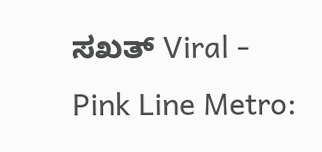ಸಖತ್ Viral -
Pink Line Metro: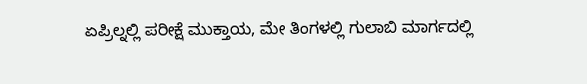ಏಪ್ರಿಲ್ನಲ್ಲಿ ಪರೀಕ್ಷೆ ಮುಕ್ತಾಯ, ಮೇ ತಿಂಗಳಲ್ಲಿ ಗುಲಾಬಿ ಮಾರ್ಗದಲ್ಲಿ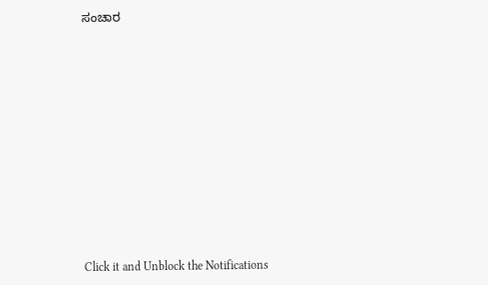ಸಂಚಾರ












Click it and Unblock the Notifications